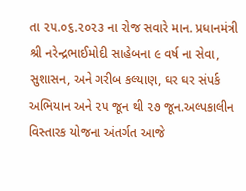તા ૨૫.૦૬.૨૦૨૩ ના રોજ સવારે માન. પ્રધાનમંત્રી શ્રી નરેન્દ્રભાઈમોદી સાહેબના ૯ વર્ષ ના સેવા, સુશાસન, અને ગરીબ કલ્યાણ, ઘર ઘર સંપર્ક અભિયાન અને ૨૫ જૂન થી ૨૭ જૂન.અલ્પકાલીન વિસ્તારક યોજના અંતર્ગત આજે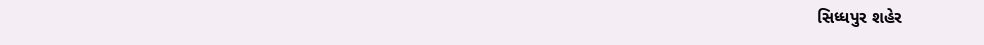સિધ્ધપુર શહેર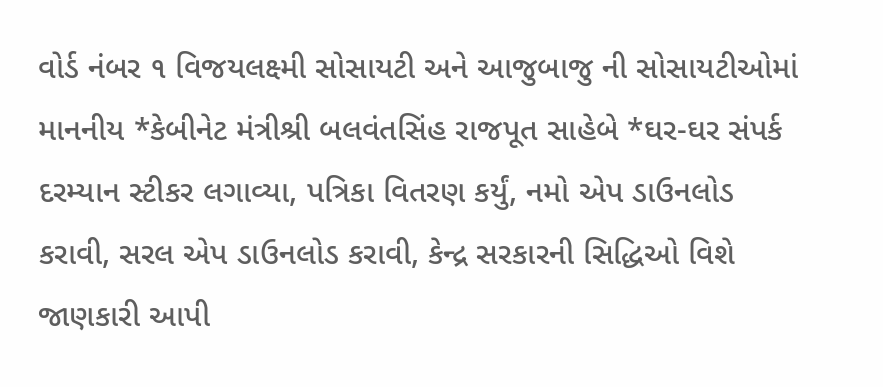વોર્ડ નંબર ૧ વિજયલક્ષ્મી સોસાયટી અને આજુબાજુ ની સોસાયટીઓમાં માનનીય *કેબીનેટ મંત્રીશ્રી બલવંતસિંહ રાજપૂત સાહેબે *ઘર-ઘર સંપર્ક દરમ્યાન સ્ટીકર લગાવ્યા, પત્રિકા વિતરણ કર્યું, નમો એપ ડાઉનલોડ કરાવી, સરલ એપ ડાઉનલોડ કરાવી, કેન્દ્ર સરકારની સિદ્ધિઓ વિશે જાણકારી આપી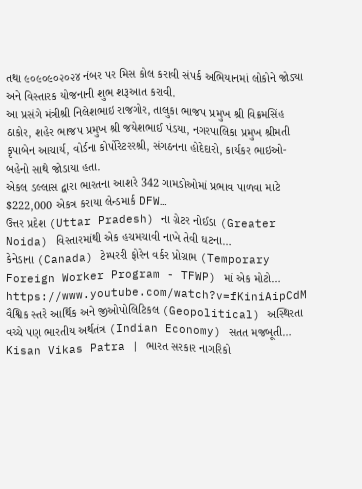તથા ૯૦૯૦૯૦૨૦૨૪ નંબર પર મિસ કોલ કરાવી સંપર્ક અભિયાનમાં લોકોને જોડ્યા અને વિસ્તારક યોજનાની શુભ શરૂઆત કરાવી.
આ પ્રસંગે મંત્રીશ્રી નિલેશભાઇ રાજગોર, તાલુકા ભાજપ પ્રમુખ શ્રી વિક્રમસિંહ ઠાકોર, શહેર ભાજપ પ્રમુખ શ્રી જયેશભાઈ પંડયા, નગરપાલિકા પ્રમુખ શ્રીમતી કૃપાબેન આચાર્ય, વોર્ડના કોર્પોરેટરરશ્રી, સંગઠનના હોદેદારો, કાર્યકર ભાઇઓ-બહેનો સાથે જોડાયા હતા.
એકલ ડલ્લાસ દ્વારા ભારતના આશરે 342 ગામડોઓમાં પ્રભાવ પાળવા માટે $222,000 એકત્ર કરાયા લેન્ડમાર્ક DFW…
ઉત્તર પ્રદેશ (Uttar Pradesh) ના ગ્રેટર નોઈડા (Greater Noida) વિસ્તારમાંથી એક હચમચાવી નાખે તેવી ઘટના…
કેનેડાના (Canada) ટેમ્પરરી ફોરેન વર્કર પ્રોગ્રામ (Temporary Foreign Worker Program - TFWP) માં એક મોટો…
https://www.youtube.com/watch?v=fKiniAipCdM
વૈશ્વિક સ્તરે આર્થિક અને જીઓપોલિટિકલ (Geopolitical) અસ્થિરતા વચ્ચે પણ ભારતીય અર્થતંત્ર (Indian Economy) સતત મજબૂતી…
Kisan Vikas Patra | ભારત સરકાર નાગરિકો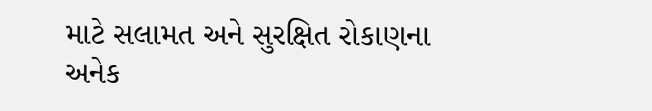માટે સલામત અને સુરક્ષિત રોકાણના અનેક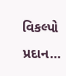વિકલ્પો પ્રદાન…